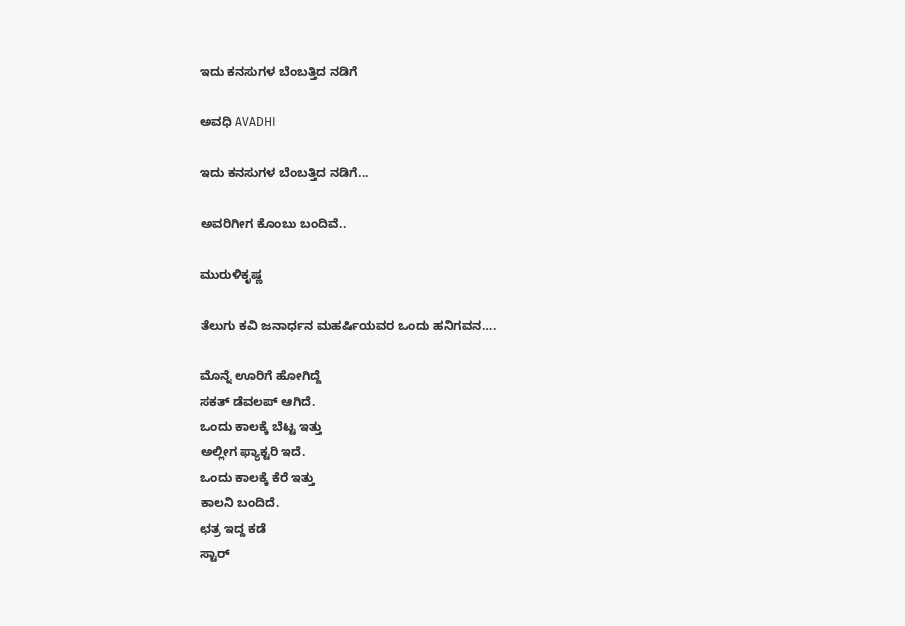ಇದು ಕನಸುಗಳ ಬೆಂಬತ್ತಿದ ನಡಿಗೆ‍

ಅವಧಿ AVADHI

ಇದು ಕನಸುಗಳ ಬೆಂಬತ್ತಿದ ನಡಿಗೆ...

ಅವರಿಗೀಗ ಕೊಂಬು ಬಂದಿವೆ..

ಮುರುಳಿಕೃಷ್ಣ

ತೆಲುಗು ಕವಿ ಜನಾರ್ಧನ ಮಹರ್ಷಿಯವರ ಒಂದು ಹನಿಗವನ….

ಮೊನ್ನೆ ಊರಿಗೆ ಹೋಗಿದ್ದೆ
ಸಕತ್ ಡೆವಲಪ್ ಆಗಿದೆ.
ಒಂದು ಕಾಲಕ್ಕೆ ಬೆಟ್ಟ ಇತ್ತು
ಅಲ್ಲೀಗ ಫ್ಯಾಕ್ಟರಿ ಇದೆ.
ಒಂದು ಕಾಲಕ್ಕೆ ಕೆರೆ ಇತ್ತು
ಕಾಲನಿ ಬಂದಿದೆ.
ಛತ್ರ ಇದ್ದ ಕಡೆ
ಸ್ಟಾರ್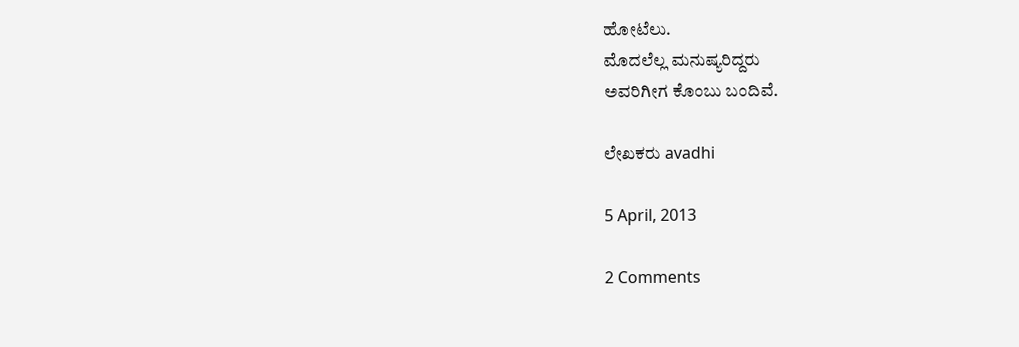ಹೋಟೆಲು.
ಮೊದಲೆಲ್ಲ ಮನುಷ್ಯರಿದ್ದರು
ಅವರಿಗೀಗ ಕೊಂಬು ಬಂದಿವೆ.

ಲೇಖಕರು avadhi

5 April, 2013

2 Comments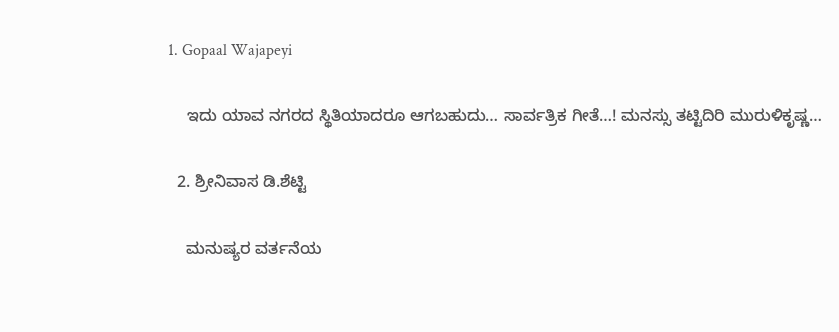1. Gopaal Wajapeyi

    ಇದು ಯಾವ ನಗರದ ಸ್ಥಿತಿಯಾದರೂ ಆಗಬಹುದು… ಸಾರ್ವತ್ರಿಕ ಗೀತೆ…! ಮನಸ್ಸು ತಟ್ಟಿದಿರಿ ಮುರುಳಿಕೃಷ್ಣ…

  2. ಶ್ರೀನಿವಾಸ ಡಿ.ಶೆಟ್ಟಿ

    ಮನುಷ್ಯರ ವರ್ತನೆಯ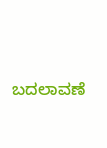ಬದಲಾವಣೆ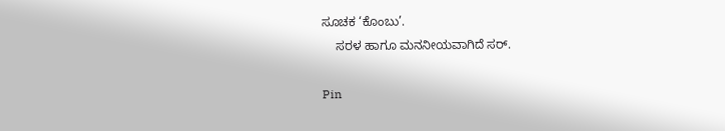ಸೂಚಕ ‘ಕೊಂಬು’.
    ಸರಳ ಹಾಗೂ ಮನನೀಯವಾಗಿದೆ ಸರ್.

Pin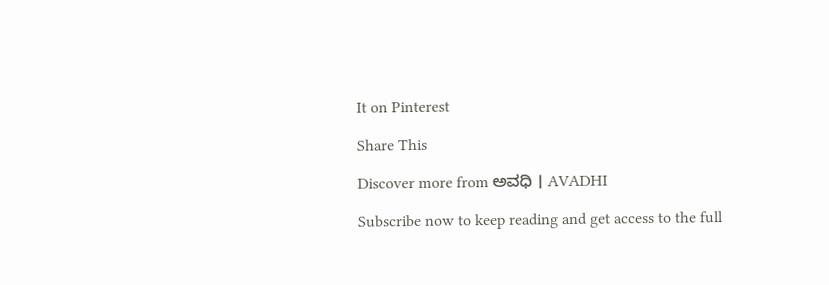It on Pinterest

Share This

Discover more from ಅವಧಿ । AVADHI

Subscribe now to keep reading and get access to the full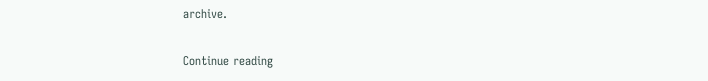archive.

Continue reading